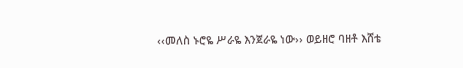‹‹መለስ ኑሮዬ ሥራዬ እንጀራዬ ነው›› ወይዘሮ ባዘቶ እሸቴ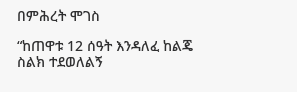በምሕረት ሞገስ

“ከጠዋቱ 12 ሰዓት እንዳለፈ ከልጄ ስልክ ተደወለልኝ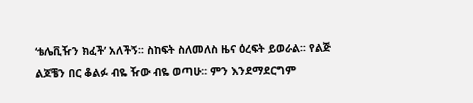‘ቴሌቪዥን ክፈች’ አለችኝ፡፡ ስከፍት ስለመለስ ዜና ዕረፍት ይወራል፡፡ የልጅ ልጆቼን በር ቆልፉ ብዬ ዥው ብዬ ወጣሁ፡፡ ምን እንደማደርግም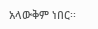አላውቅም ነበር፡፡